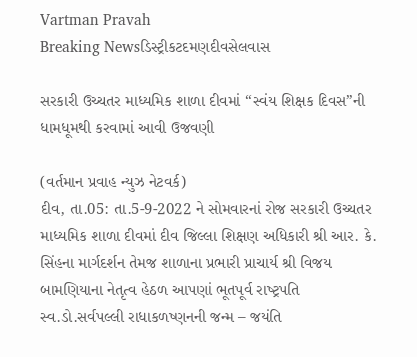Vartman Pravah
Breaking Newsડિસ્ટ્રીકટદમણદીવસેલવાસ

સરકારી ઉચ્‍ચતર માધ્‍યમિક શાળા દીવમાં ‘‘સ્‍વંય શિક્ષક દિવસ”ની ધામધૂમથી કરવામાં આવી ઉજવણી

(વર્તમાન પ્રવાહ ન્‍યુઝ નેટવર્ક)
દીવ, તા.05: તા.5-9-2022 ને સોમવારનાં રોજ સરકારી ઉચ્‍ચતર માધ્‍યમિક શાળા દીવમાં દીવ જિલ્લા શિક્ષણ અધિકારી શ્રી આર. કે. સિંહના માર્ગદર્શન તેમજ શાળાના પ્રભારી પ્રાચાર્ય શ્રી વિજય બામણિયાના નેતૃત્‍વ હેઠળ આપણાં ભૂતપૂર્વ રાષ્‍ટ્રપતિ સ્‍વ.ડો.સર્વપલ્લી રાધાકળષ્‍ણનની જન્‍મ – જયંતિ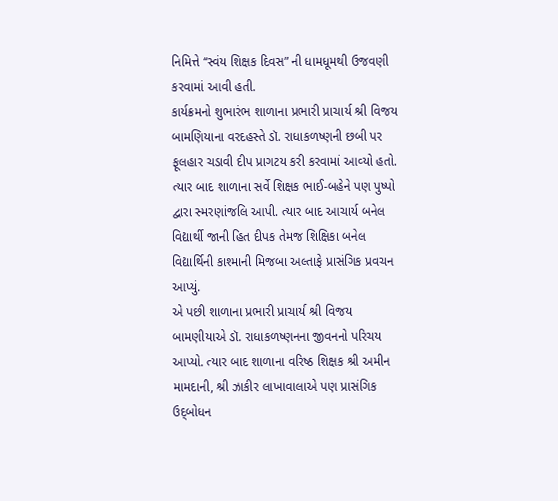નિમિત્તે ‘‘સ્‍વંય શિક્ષક દિવસ” ની ધામધૂમથી ઉજવણી કરવામાં આવી હતી.
કાર્યક્રમનો શુભારંભ શાળાના પ્રભારી પ્રાચાર્ય શ્રી વિજય બામણિયાના વરદહસ્‍તે ડૉ. રાધાકળષ્‍ણની છબી પર ફૂલહાર ચડાવી દીપ પ્રાગટય કરી કરવામાં આવ્‍યો હતો. ત્‍યાર બાદ શાળાના સર્વે શિક્ષક ભાઈ-બહેને પણ પુષ્‍પો દ્વારા સ્‍મરણાંજલિ આપી. ત્‍યાર બાદ આચાર્ય બનેલ વિદ્યાર્થી જાની હિત દીપક તેમજ શિક્ષિકા બનેલ વિદ્યાર્થિની કાશ્‍માની મિજબા અલ્‍તાફે પ્રાસંગિક પ્રવચન આપ્‍યું.
એ પછી શાળાના પ્રભારી પ્રાચાર્ય શ્રી વિજય બામણીયાએ ડૉ. રાધાકળષ્‍ણનના જીવનનો પરિચય આપ્‍યો. ત્‍યાર બાદ શાળાના વરિષ્ઠ શિક્ષક શ્રી અમીન મામદાની, શ્રી ઝાકીર લાખાવાલાએ પણ પ્રાસંગિક ઉદ્‌બોધન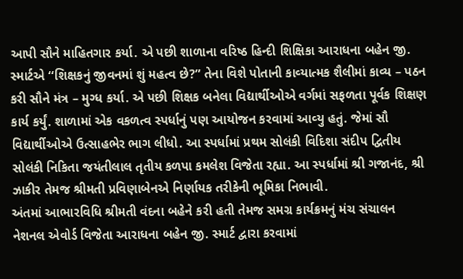આપી સૌને માહિતગાર કર્યા. એ પછી શાળાના વરિષ્ઠ હિન્‍દી શિક્ષિકા આરાધના બહેન જી. સ્‍માર્ટએ ‘‘શિક્ષકનું જીવનમાં શું મહત્‍વ છે?” તેના વિશે પોતાની કાવ્‍યાત્‍મક શૈલીમાં કાવ્‍ય – પઠન કરી સૌને મંત્ર – મુગ્‍ધ કર્યા. એ પછી શિક્ષક બનેલા વિદ્યાર્થીઓએ વર્ગમાં સફળતા પૂર્વક શિક્ષણ કાર્ય કર્યું. શાળામાં એક વકળત્‍વ સ્‍પર્ધાનું પણ આયોજન કરવામાં આવ્‍યુ હતું. જેમાં સૌ વિદ્યાર્થીઓએ ઉત્‍સાહભેર ભાગ લીધો. આ સ્‍પર્ધામાં પ્રથમ સોલંકી વિદિશા સંદીપ દ્વિતીય સોલંકી નિકિતા જયંતીલાલ તૃતીય કળપા કમલેશ વિજેતા રહ્યા. આ સ્‍પર્ધામાં શ્રી ગજાનંદ, શ્રી ઝાકીર તેમજ શ્રીમતી પ્રવિણાબેનએ નિર્ણાયક તરીકેની ભૂમિકા નિભાવી.
અંતમાં આભારવિધિ શ્રીમતી વંદના બહેને કરી હતી તેમજ સમગ્ર કાર્યક્રમનું મંચ સંચાલન નેશનલ એવોર્ડ વિજેતા આરાધના બહેન જી. સ્‍માર્ટ દ્વારા કરવામાં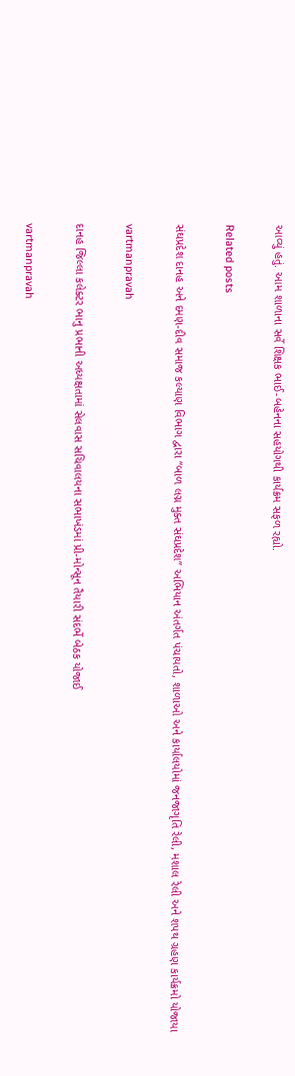આવ્‍યું હતું. આમ શાળાના સર્વે શિક્ષક ભાઈ-બહેનના સહયોગથી કાર્યક્રમ સફળ રહ્યો.

Related posts

સંઘપ્રદેશ દાનહ અને દમણ-દીવ સમાજ કલ્‍યાણ વિભાગ દ્વારા ‘‘બાળ લગ્ન મુક્‍ત સંઘપ્રદેશ” અભિયાન અંતર્ગત પંચાયતો, શાળાઓ અને કાર્યાલયોમાં જનજાગૃતિ રેલી, મશાલ રેલી અને શપથ ગ્રહણ કાર્યક્રમો યોજાયા

vartmanpravah

દાનહ જિલ્લા કલેક્‍ટર ભાનુ પ્રભાની અધ્‍યક્ષતામાં સેલવાસ સચિવાલયના સભાખંડમાં પ્રી-મોન્‍સૂન તૈયારી સંદર્ભે બેઠક યોજાઈ

vartmanpravah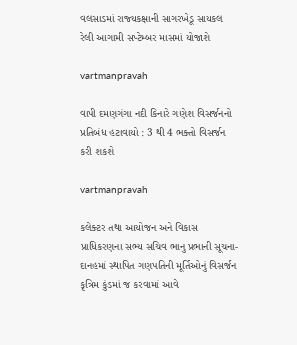વલસાડમાં રાજ્‍યકક્ષાની સાગરખેડૂ સાયકલ રેલી આગામી સપ્‍ટેમ્‍બર માસમાં યોજાશે

vartmanpravah

વાપી દમણગંગા નદી કિનારે ગણેશ વિસર્જનનો પ્રતિબંધ હટાવાયો : 3 થી 4 ભક્‍તો વિસર્જન કરી શકશે

vartmanpravah

કલેક્‍ટર તથા આયોજન અને વિકાસ પ્રાધિકરણના સભ્‍ય સચિવ ભાનુ પ્રભાની સૂચના- દાનહમાં સ્‍થાપિત ગણપતિની મૂર્તિઓનું વિસર્જન કૃત્રિમ કુંડમાં જ કરવામાં આવે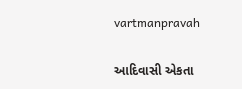vartmanpravah

આદિવાસી એકતા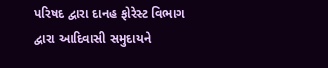પરિષદ દ્વારા દાનહ ફોરેસ્‍ટ વિભાગ દ્વારા આદિવાસી સમુદાયને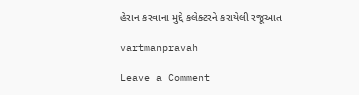હેરાન કરવાના મુદ્દે કલેક્‍ટરને કરાયેલી રજૂઆત

vartmanpravah

Leave a Comment